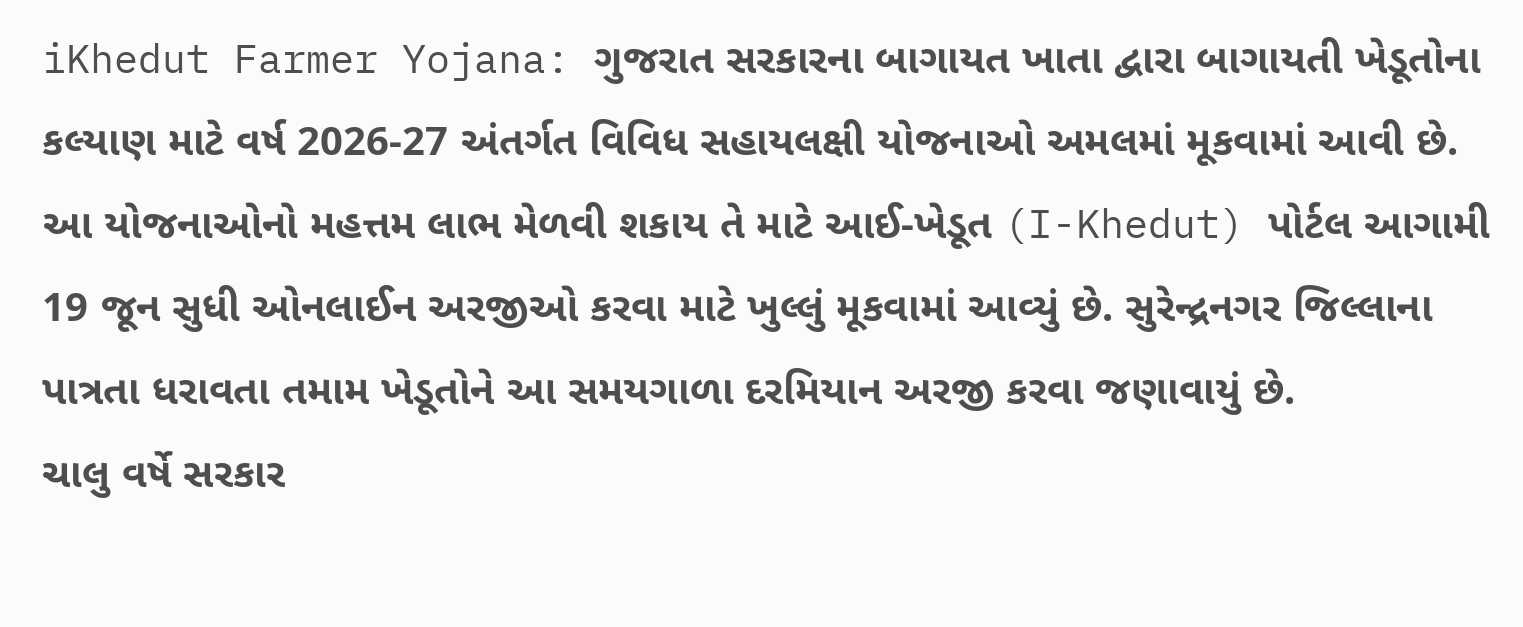iKhedut Farmer Yojana: ગુજરાત સરકારના બાગાયત ખાતા દ્વારા બાગાયતી ખેડૂતોના કલ્યાણ માટે વર્ષ 2026-27 અંતર્ગત વિવિધ સહાયલક્ષી યોજનાઓ અમલમાં મૂકવામાં આવી છે. આ યોજનાઓનો મહત્તમ લાભ મેળવી શકાય તે માટે આઈ-ખેડૂત (I-Khedut) પોર્ટલ આગામી 19 જૂન સુધી ઓનલાઈન અરજીઓ કરવા માટે ખુલ્લું મૂકવામાં આવ્યું છે. સુરેન્દ્રનગર જિલ્લાના પાત્રતા ધરાવતા તમામ ખેડૂતોને આ સમયગાળા દરમિયાન અરજી કરવા જણાવાયું છે.
ચાલુ વર્ષે સરકાર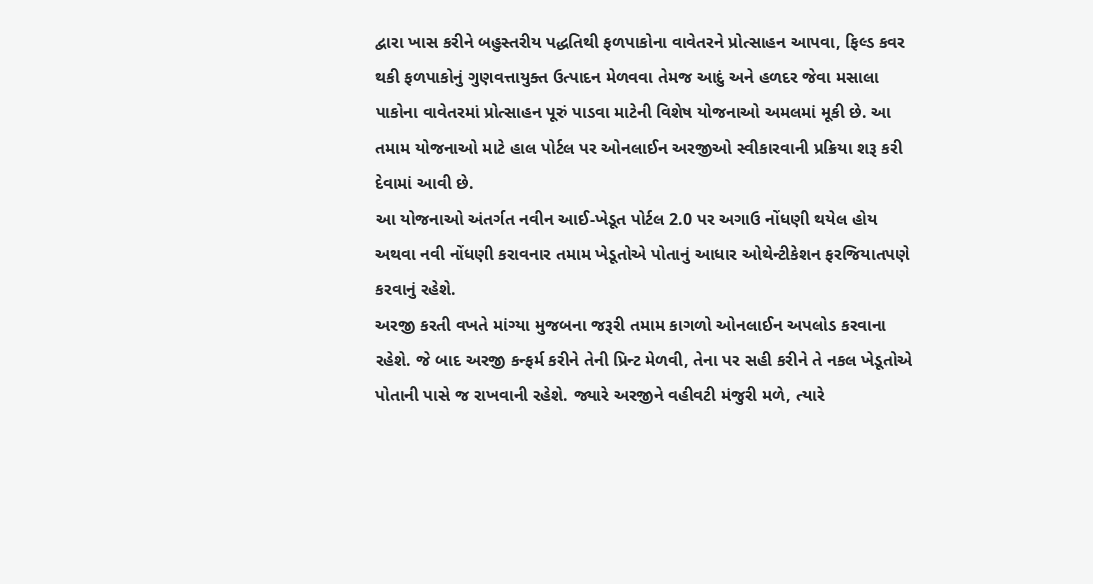દ્વારા ખાસ કરીને બહુસ્તરીય પદ્ધતિથી ફળપાકોના વાવેતરને પ્રોત્સાહન આપવા, ફિલ્ડ કવર થકી ફળપાકોનું ગુણવત્તાયુક્ત ઉત્પાદન મેળવવા તેમજ આદું અને હળદર જેવા મસાલા પાકોના વાવેતરમાં પ્રોત્સાહન પૂરું પાડવા માટેની વિશેષ યોજનાઓ અમલમાં મૂકી છે. આ તમામ યોજનાઓ માટે હાલ પોર્ટલ પર ઓનલાઈન અરજીઓ સ્વીકારવાની પ્રક્રિયા શરૂ કરી દેવામાં આવી છે.
આ યોજનાઓ અંતર્ગત નવીન આઈ-ખેડૂત પોર્ટલ 2.0 પર અગાઉ નોંધણી થયેલ હોય અથવા નવી નોંધણી કરાવનાર તમામ ખેડૂતોએ પોતાનું આધાર ઓથેન્ટીકેશન ફરજિયાતપણે કરવાનું રહેશે.
અરજી કરતી વખતે માંગ્યા મુજબના જરૂરી તમામ કાગળો ઓનલાઈન અપલોડ કરવાના રહેશે. જે બાદ અરજી કન્ફર્મ કરીને તેની પ્રિન્ટ મેળવી, તેના પર સહી કરીને તે નકલ ખેડૂતોએ પોતાની પાસે જ રાખવાની રહેશે. જ્યારે અરજીને વહીવટી મંજુરી મળે, ત્યારે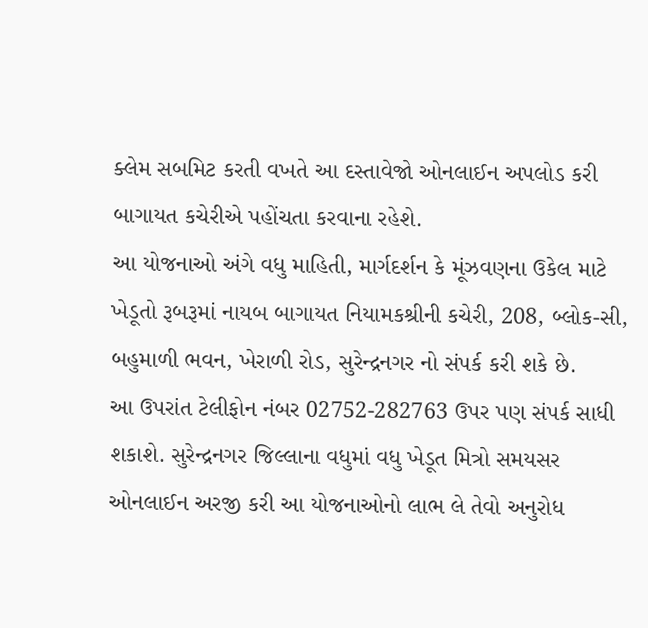ક્લેમ સબમિટ કરતી વખતે આ દસ્તાવેજો ઓનલાઈન અપલોડ કરી બાગાયત કચેરીએ પહોંચતા કરવાના રહેશે.
આ યોજનાઓ અંગે વધુ માહિતી, માર્ગદર્શન કે મૂંઝવણના ઉકેલ માટે ખેડૂતો રૂબરૂમાં નાયબ બાગાયત નિયામકશ્રીની કચેરી, 208, બ્લોક-સી, બહુમાળી ભવન, ખેરાળી રોડ, સુરેન્દ્રનગર નો સંપર્ક કરી શકે છે.
આ ઉપરાંત ટેલીફોન નંબર 02752-282763 ઉપર પણ સંપર્ક સાધી શકાશે. સુરેન્દ્રનગર જિલ્લાના વધુમાં વધુ ખેડૂત મિત્રો સમયસર ઓનલાઈન અરજી કરી આ યોજનાઓનો લાભ લે તેવો અનુરોધ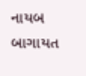નાયબ બાગાયત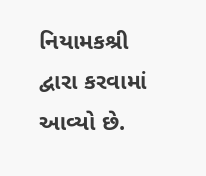નિયામકશ્રી દ્વારા કરવામાં આવ્યો છે.